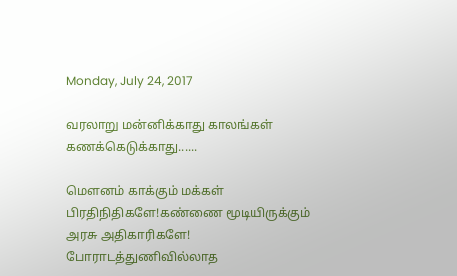Monday, July 24, 2017

வரலாறு மன்னிக்காது காலங்கள் கணக்கெடுக்காது......

மௌனம் காக்கும் மக்கள் பிரதிநிதிகளே!கண்ணை மூடியிருக்கும் அரசு அதிகாரிகளே!
போராடத்துணிவில்லாத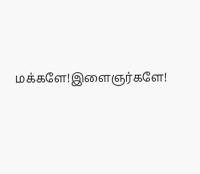மக்களே!இளைஞர்களே!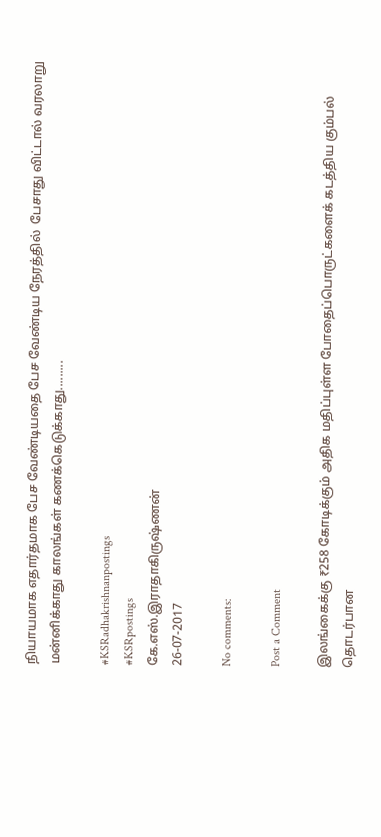நியாயமாக எதார்தமாக பேச வேண்டியதை பேச வேண்டிய நேரத்தில்  பேசாது விட்டால் வரலாறு மன்னிக்காது காலங்கள் கணக்கெடுக்காது.........

#KSRadhakrishnanpostings
#KSRpostings
கே.எஸ்.இராதாகிருஷ்ணன்
26-07-2017

No comments:

Post a Comment

இலங்கைக்கு ₹258 கோடிக்கும் அதிக மதிப்புள்ள போதைப்பொருட்களைக் கடத்திய கும்பல் தொடர்பான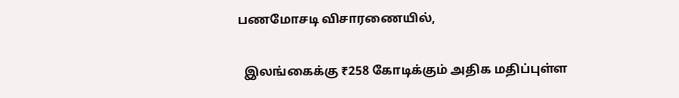பணமோசடி விசாரணையில்,

  இலங்கைக்கு ₹258 கோடிக்கும் அதிக மதிப்புள்ள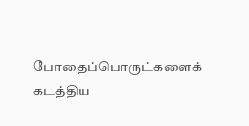போதைப்பொருட்களைக் கடத்திய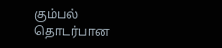கும்பல் தொடர்பான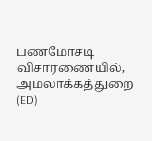பணமோசடி விசாரணையில், அமலாக்கத்துறை (ED)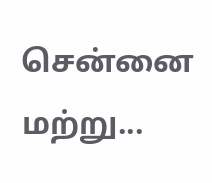சென்னை மற்று...